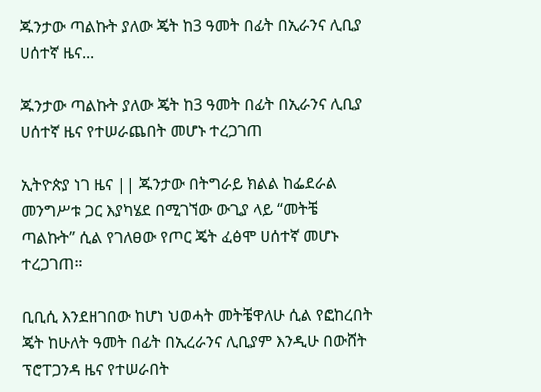ጁንታው ጣልኩት ያለው ጄት ከ3 ዓመት በፊት በኢራንና ሊቢያ ሀሰተኛ ዜና...

ጁንታው ጣልኩት ያለው ጄት ከ3 ዓመት በፊት በኢራንና ሊቢያ ሀሰተኛ ዜና የተሠራጨበት መሆኑ ተረጋገጠ

ኢትዮጵያ ነገ ዜና || ጁንታው በትግራይ ክልል ከፌደራል መንግሥቱ ጋር እያካሄደ በሚገኘው ውጊያ ላይ “መትቼ ጣልኩት” ሲል የገለፀው የጦር ጄት ፈፅሞ ሀሰተኛ መሆኑ ተረጋገጠ።

ቢቢሲ እንደዘገበው ከሆነ ህወሓት መትቼዋለሁ ሲል የፎከረበት ጄት ከሁለት ዓመት በፊት በኢረራንና ሊቢያም እንዲሁ በውሸት ፕሮፐጋንዳ ዜና የተሠራበት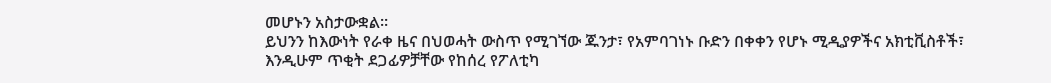መሆኑን አስታውቋል።
ይህንን ከእውነት የራቀ ዜና በህወሓት ውስጥ የሚገኘው ጁንታ፣ የአምባገነኑ ቡድን በቀቀን የሆኑ ሚዲያዎችና አክቲቪስቶች፣ እንዲሁም ጥቂት ደጋፊዎቻቸው የከሰረ የፖለቲካ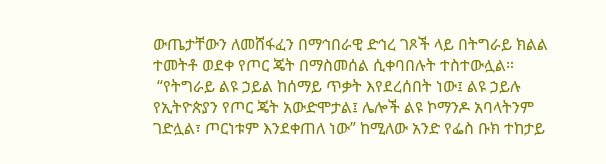ውጤታቸውን ለመሸፋፈን በማኅበራዊ ድኅረ ገጾች ላይ በትግራይ ክልል ተመትቶ ወደቀ የጦር ጄት በማስመሰል ሲቀባበሉት ተስተውሏል።
 “የትግራይ ልዩ ኃይል ከሰማይ ጥቃት እየደረሰበት ነው፤ ልዩ ኃይሉ የኢትዮጵያን የጦር ጄት አውድሞታል፤ ሌሎች ልዩ ኮማንዶ አባላትንም ገድሏል፣ ጦርነቱም እንደቀጠለ ነው” ከሚለው አንድ የፌስ ቡክ ተከታይ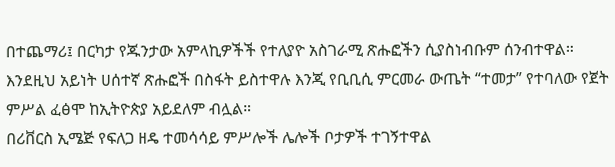በተጨማሪ፤ በርካታ የጁንታው አምላኪዎችች የተለያዮ አስገራሚ ጽሑፎችን ሲያስነብቡም ሰንብተዋል።
እንደዚህ አይነት ሀሰተኛ ጽሑፎች በስፋት ይስተዋሉ እንጂ የቢቢሲ ምርመራ ውጤት “ተመታ” የተባለው የጀት ምሥል ፈፅሞ ከኢትዮጵያ አይደለም ብሏል።
በሪቨርስ ኢሜጅ የፍለጋ ዘዴ ተመሳሳይ ምሥሎች ሌሎች ቦታዎች ተገኝተዋል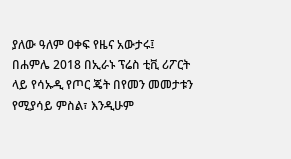ያለው ዓለም ዐቀፍ የዜና አውታሩ፤ በሐምሌ 2018 በኢራኑ ፕሬስ ቲቪ ሪፖርት ላይ የሳኡዲ የጦር ጄት በየመን መመታቱን የሚያሳይ ምስል፣ እንዲሁም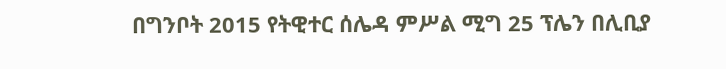በግንቦት 2015 የትዊተር ሰሌዳ ምሥል ሚግ 25 ፕሌን በሊቢያ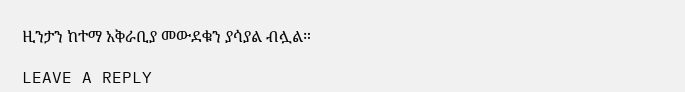ዚንታን ከተማ አቅራቢያ መውደቁን ያሳያል ብሏል።

LEAVE A REPLY